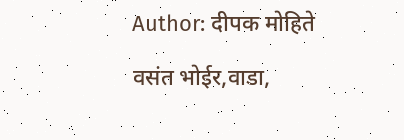Author: दीपक मोहिते

वसंत भोईर,वाडा,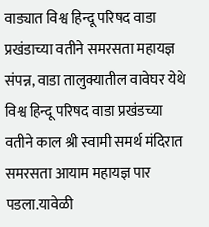वाड्यात विश्व हिन्दू परिषद वाडा प्रखंडाच्या वतीने समरसता महायज्ञ संपन्न, वाडा तालुक्यातील वावेघर येथे विश्व हिन्दू परिषद वाडा प्रखंडच्या वतीने काल श्री स्वामी समर्थ मंदिरात समरसता आयाम महायज्ञ पार पडला.यावेळी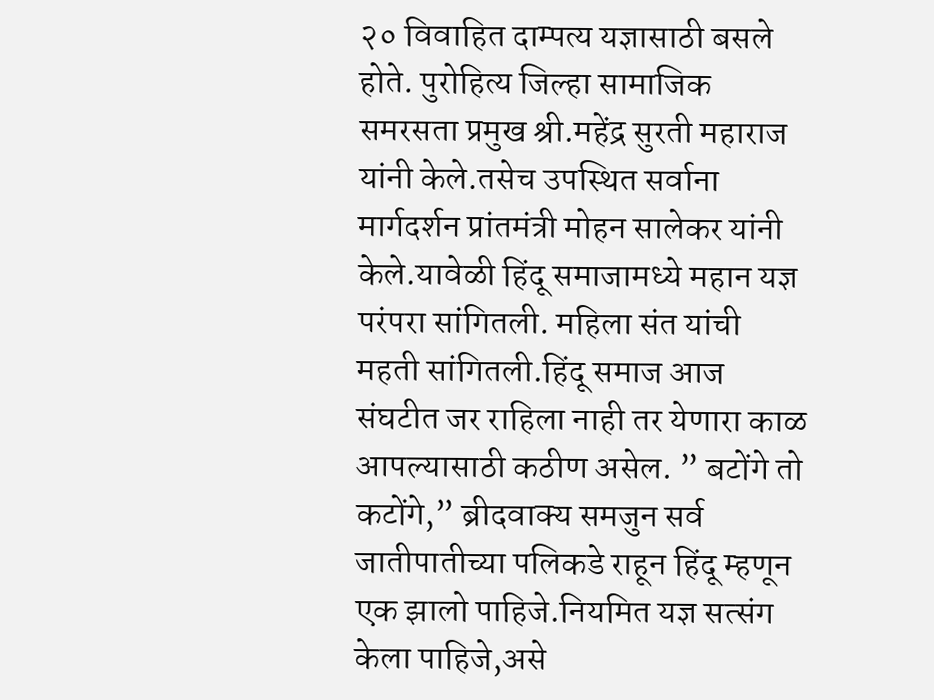२० विवाहित दाम्पत्य यज्ञासाठी बसले होते. पुरोहित्य जिल्हा सामाजिक समरसता प्रमुख श्री.महेंद्र सुरती महाराज यांनी केले.तसेच उपस्थित सर्वाना मार्गदर्शन प्रांतमंत्री मोहन सालेकर यांनी केले.यावेळी हिंदू समाजामध्ये महान यज्ञ परंपरा सांगितली. महिला संत यांची महती सांगितली.हिंदू समाज आज संघटीत जर राहिला नाही तर येणारा काळ आपल्यासाठी कठीण असेल. ” बटोंगे तो कटोंगे,” ब्रीदवाक्य समजुन सर्व जातीपातीच्या पलिकडे राहून हिंदू म्हणून एक झालो पाहिजे.नियमित यज्ञ सत्संग केला पाहिजे,असे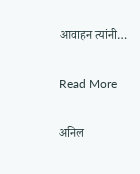आवाहन त्यांनी…

Read More

अनिल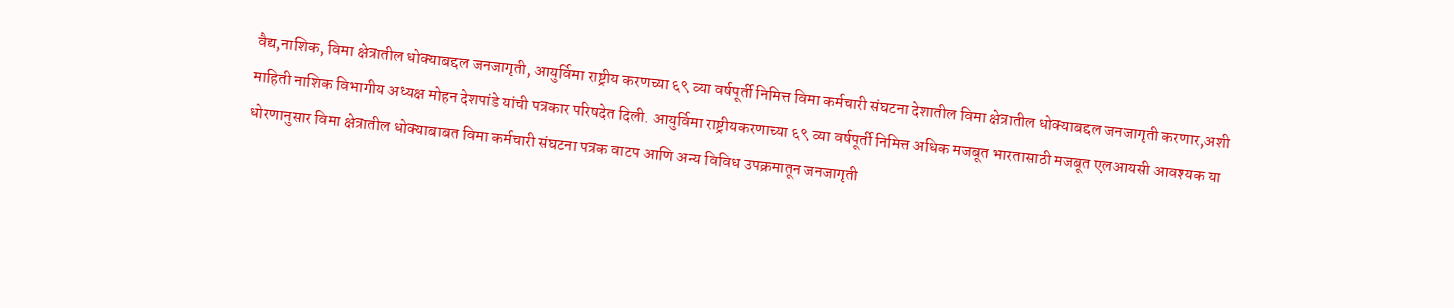वैद्य,नाशिक, विमा क्षेत्रातील धोक्याबद्दल जनजागृती, आयुर्विमा राष्ट्रीय करणच्या ६९ व्या वर्षपूर्ती निमित्त विमा कर्मचारी संघटना देशातील विमा क्षेत्रातील धोक्याबद्दल जनजागृती करणार,अशी माहिती नाशिक विभागीय अध्यक्ष मोहन देशपांडे यांची पत्रकार परिषदेत दिली. आयुर्विमा राष्ट्रीयकरणाच्या ६९ व्या वर्षपूर्ती निमित्त अधिक मजबूत भारतासाठी मजबूत एलआयसी आवश्यक या धोरणानुसार विमा क्षेत्रातील धोक्याबाबत विमा कर्मचारी संघटना पत्रक वाटप आणि अन्य विविध उपक्रमातून जनजागृती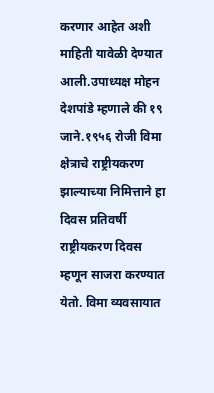करणार आहेत अशी माहिती यावेळी देण्यात आली.उपाध्यक्ष मोहन देशपांडे म्हणाले की १९ जाने.१९५६ रोजी विमा क्षेत्राचे राष्ट्रीयकरण झाल्याच्या निमित्ताने हा दिवस प्रतिवर्षी राष्ट्रीयकरण दिवस म्हणून साजरा करण्यात येतो. विमा व्यवसायात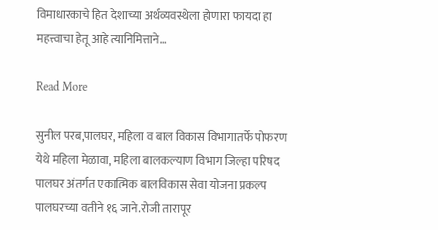विमाधारकाचे हित देशाच्या अर्थव्यवस्थेला होणारा फायदा हा महत्त्वाचा हेतू आहे त्यानिमित्ताने…

Read More

सुनील परब,पालघर, महिला व बाल विकास विभागातर्फे पोफरण येथे महिला मेळावा, महिला बालकल्याण विभाग जिल्हा परिषद पालघर अंतर्गत एकात्मिक बालविकास सेवा योजना प्रकल्प पालघरच्या वतीने १६ जाने.रोजी तारापूर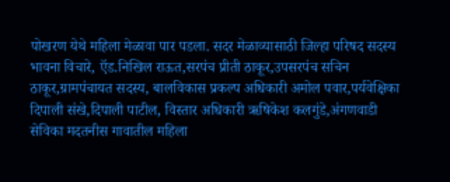पोखरण येथे महिला मेळावा पार पडला. सदर मेळाव्यासाठी जिल्हा परिषद सदस्य भावना विचारे, ऍड.निखिल राऊत,सरपंच प्रीती ठाकूर,उपसरपंच सचिन ठाकूर,ग्रामपंचायत सदस्य, बालविकास प्रकल्प अधिकारी अमोल पवार,पर्यवेक्षिका दिपाली संखे,दिपाली पाटील, विस्तार अधिकारी ऋषिकेश कलगुंडे,अंगणवाडी सेविका मदतनीस गावातील महिला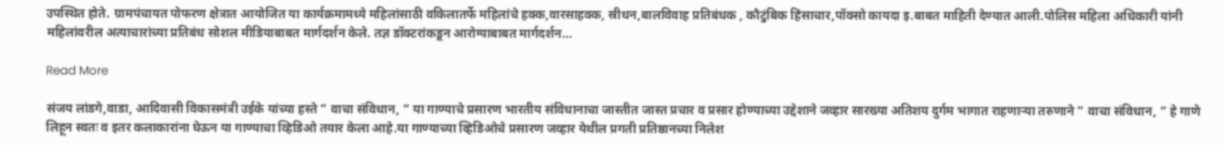उपस्थित होते. ग्रामपंचायत पोफरण क्षेत्रात आयोजित या कार्यक्रमामध्ये महिलांसाठी वकिलातर्फे महिलांचे हक्क,वारसाहक्क, स्रीधन,बालविवाह प्रतिबंधक , कौटुंबिक हिंसाचार,पॉक्सो कायदा इ.बाबत माहिती देण्यात आली.पोलिस महिला अधिकारी यांनी महिलांवरील अत्याचारांच्या प्रतिबंध सोशल मीडियाबाबत मार्गदर्शन केले. तज्ञ डॉक्टरांकडून आरोग्याबाबत मार्गदर्शन…

Read More

संजय लांडगे,वाडा, आदिवासी विकासमंत्री उईके यांच्या हस्ते ” वाचा संविधान, ” या गाण्याचे प्रसारण भारतीय संविधानाचा जास्तीत जास्त प्रचार व प्रसार होण्याच्या उद्देशाने जव्हार सारख्या अतिशय दुर्गम भागात राहणाऱ्या तरुणाने ” वाचा संविधान, ” हे गाणे लिहून स्वतः व इतर कलाकारांना घेऊन या गाण्याचा व्हिडिओ तयार केला आहे.या गाण्याच्या व्हिडिओचे प्रसारण जव्हार येथील प्रगती प्रतिष्ठानच्या निलेश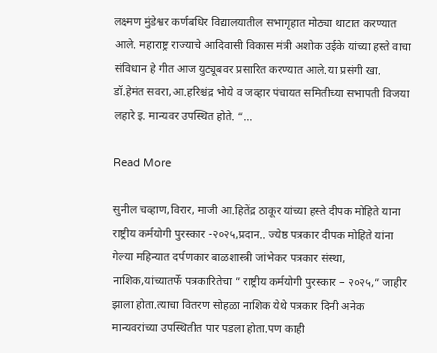लक्ष्मण मुंडेश्वर कर्णबधिर विद्यालयातील सभागृहात मोठ्या थाटात करण्यात आले. महाराष्ट्र राज्याचे आदिवासी विकास मंत्री अशोक उईके यांच्या हस्ते वाचा संविधान हे गीत आज युट्यूबवर प्रसारित करण्यात आले.या प्रसंगी खा. डॉ.हेमंत सवरा,आ.हरिश्चंद्र भोये व जव्हार पंचायत समितीच्या सभापती विजया लहारे इ. मान्यवर उपस्थित होते. “…

Read More

सुनील चव्हाण,विरार, माजी आ.हितेंद्र ठाकूर यांच्या हस्ते दीपक मोहिते याना राष्ट्रीय कर्मयोगी पुरस्कार -२०२५,प्रदान.. ज्येष्ठ पत्रकार दीपक मोहिते यांना गेल्या महिन्यात दर्पणकार बाळशास्त्री जांभेकर पत्रकार संस्था, नाशिक,यांच्यातर्फे पत्रकारितेचा ” राष्ट्रीय कर्मयोगी पुरस्कार – २०२५,” जाहीर झाला होता.त्याचा वितरण सोहळा नाशिक येथे पत्रकार दिनी अनेक मान्यवरांच्या उपस्थितीत पार पडला होता.पण काही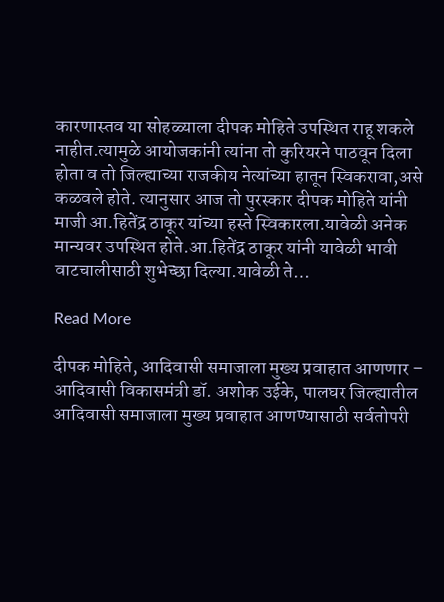कारणास्तव या सोहळ्याला दीपक मोहिते उपस्थित राहू शकले नाहीत.त्यामुळे आयोजकांनी त्यांना तो कुरियरने पाठवून दिला होता व तो जिल्ह्याच्या राजकीय नेत्यांच्या हातून स्विकरावा,असे कळवले होते. त्यानुसार आज तो पुरस्कार दीपक मोहिते यांनी माजी आ.हितेंद्र ठाकूर यांच्या हस्ते स्विकारला.यावेळी अनेक मान्यवर उपस्थित होते.आ.हितेंद्र ठाकूर यांनी यावेळी भावी वाटचालीसाठी शुभेच्छा दिल्या.यावेळी ते…

Read More

दीपक मोहिते, आदिवासी समाजाला मुख्य प्रवाहात आणणार – आदिवासी विकासमंत्री डॉ. अशोक उईके, पालघर जिल्ह्यातील आदिवासी समाजाला मुख्य प्रवाहात आणण्यासाठी सर्वतोपरी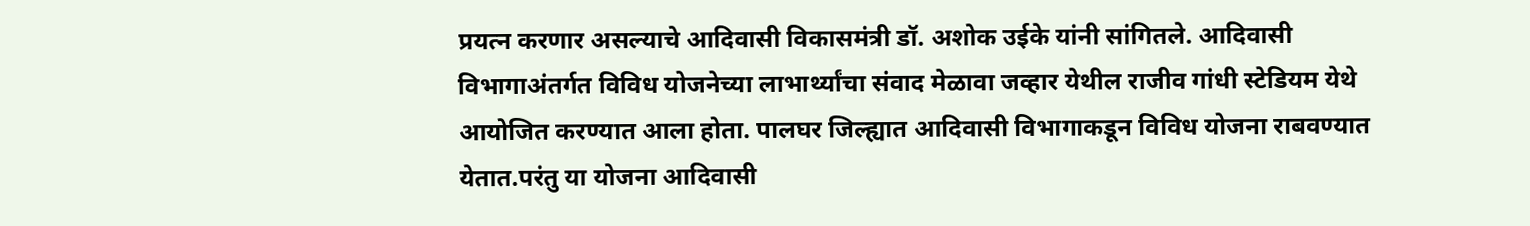प्रयत्न करणार असल्याचे आदिवासी विकासमंत्री डॉ. अशोक उईके यांनी सांगितले. आदिवासी विभागाअंतर्गत विविध योजनेच्या लाभार्थ्यांचा संवाद मेळावा जव्हार येथील राजीव गांधी स्टेडियम येथे आयोजित करण्यात आला होता. पालघर जिल्ह्यात आदिवासी विभागाकडून विविध योजना राबवण्यात येतात.परंतु या योजना आदिवासी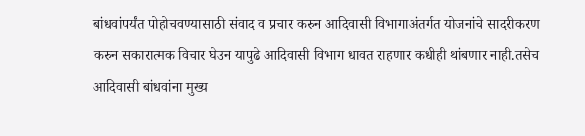बांधवांपर्यंत पोहोचवण्यासाठी संवाद व प्रचार करुन आदिवासी विभागाअंतर्गत योजनांचे सादरीकरण करुन सकारात्मक विचार घेउन यापुढे आदिवासी विभाग धावत राहणार कधीही थांबणार नाही.तसेच आदिवासी बांधवांना मुख्य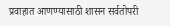प्रवाहात आणण्यासाठी शासन सर्वतोपरी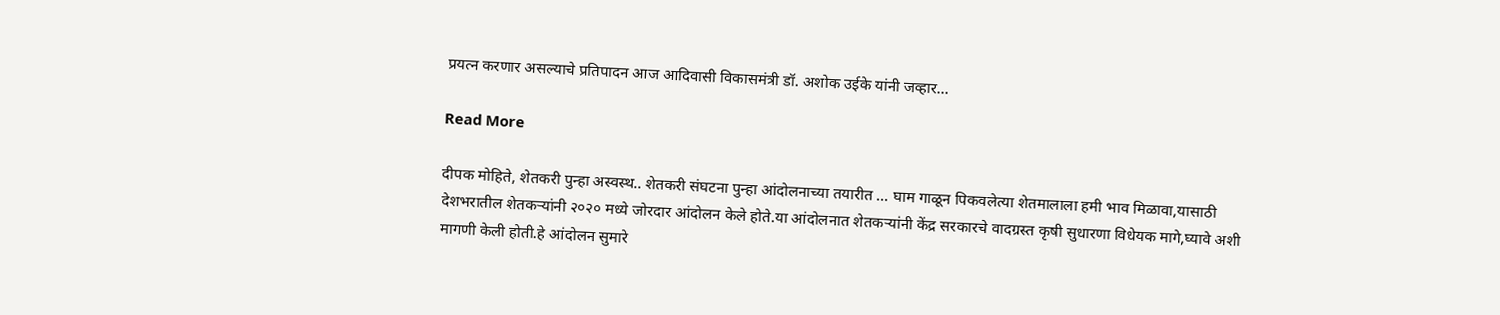प्रयत्न करणार असल्याचे प्रतिपादन आज आदिवासी विकासमंत्री डॉ. अशोक उईके यांनी जव्हार…

Read More

दीपक मोहिते, शेतकरी पुन्हा अस्वस्थ.. शेतकरी संघटना पुन्हा आंदोलनाच्या तयारीत … घाम गाळून पिकवलेत्या शेतमालाला हमी भाव मिळावा,यासाठी देशभरातील शेतकऱ्यांनी २०२० मध्ये जोरदार आंदोलन केले होते.या आंदोलनात शेतकऱ्यांनी केंद्र सरकारचे वादग्रस्त कृषी सुधारणा विधेयक मागे,घ्यावे अशी मागणी केली होती.हे आंदोलन सुमारे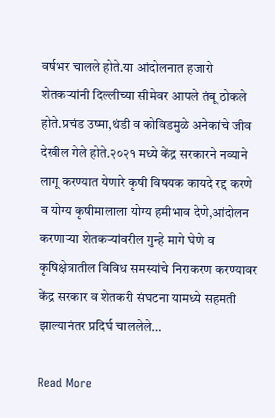वर्षभर चालले होते.या आंदोलनात हजारो शेतकऱ्यांनी दिल्लीच्या सीमेवर आपले तंबू ठोकले होते.प्रचंड उष्मा,थंडी व कोविडमुळे अनेकांचे जीव देखील गेले होते.२०२१ मध्ये केंद्र सरकारने नव्याने लागू करण्यात येणारे कृषी विषयक कायदे रद्द करणे व योग्य कृषीमालाला योग्य हमीभाव देणे,आंदोलन करणाऱ्या शेतकऱ्यांवरील गुन्हे मागे घेणे व कृषिक्षेत्रातील विविध समस्यांचे निराकरण करण्यावर केंद्र सरकार व शेतकरी संघटना यामध्ये सहमती झाल्यानंतर प्रदिर्घ चाललेले…

Read More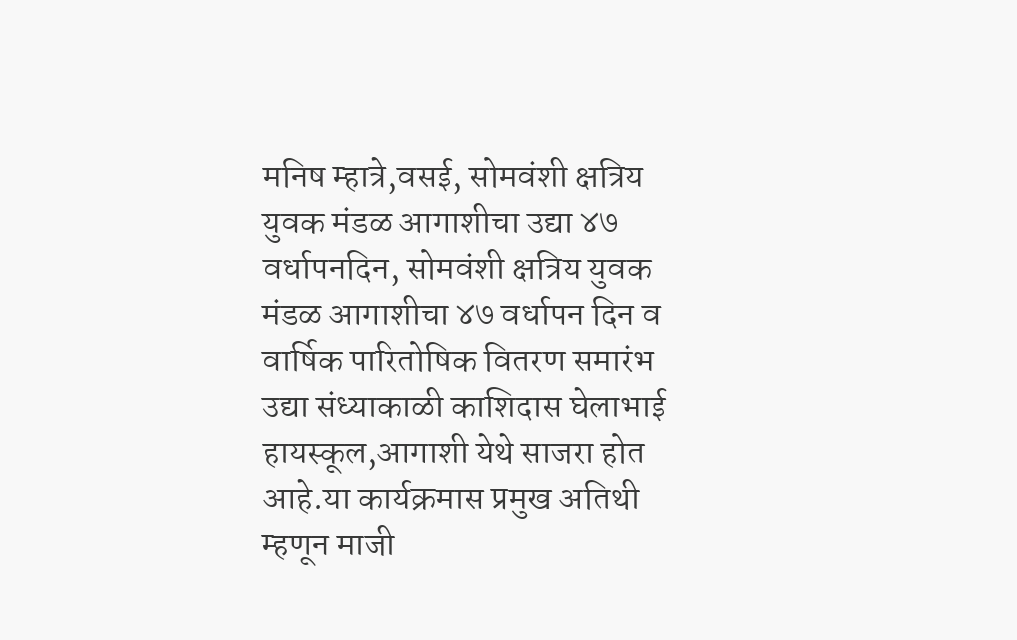मनिष म्हात्रे,वसई, सोमवंशी क्षत्रिय युवक मंडळ आगाशीचा उद्या ४७ वर्धापनदिन, सोमवंशी क्षत्रिय युवक मंडळ आगाशीचा ४७ वर्धापन दिन व वार्षिक पारितोषिक वितरण समारंभ उद्या संध्याकाळी काशिदास घेलाभाई हायस्कूल,आगाशी येथे साजरा होत आहे.या कार्यक्रमास प्रमुख अतिथी म्हणून माजी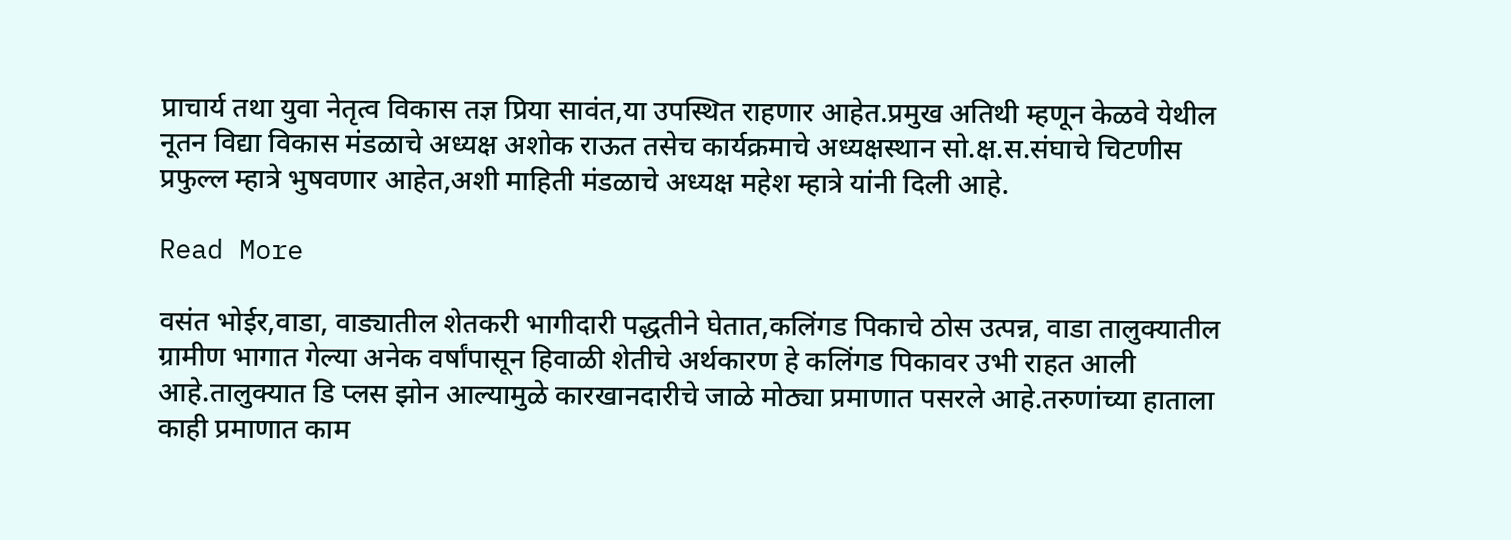प्राचार्य तथा युवा नेतृत्व विकास तज्ञ प्रिया सावंत,या उपस्थित राहणार आहेत.प्रमुख अतिथी म्हणून केळवे येथील नूतन विद्या विकास मंडळाचे अध्यक्ष अशोक राऊत तसेच कार्यक्रमाचे अध्यक्षस्थान सो.क्ष.स.संघाचे चिटणीस प्रफुल्ल म्हात्रे भुषवणार आहेत,अशी माहिती मंडळाचे अध्यक्ष महेश म्हात्रे यांनी दिली आहे.

Read More

वसंत भोईर,वाडा, वाड्यातील शेतकरी भागीदारी पद्धतीने घेतात,कलिंगड पिकाचे ठोस उत्पन्न, वाडा तालुक्यातील ग्रामीण भागात गेल्या अनेक वर्षांपासून हिवाळी शेतीचे अर्थकारण हे कलिंगड पिकावर उभी राहत आली आहे.तालुक्यात डि प्लस झोन आल्यामुळे कारखानदारीचे जाळे मोठ्या प्रमाणात पसरले आहे.तरुणांच्या हाताला काही प्रमाणात काम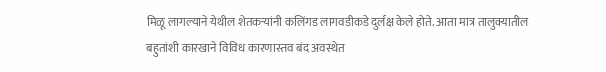मिळू लागल्याने येथील शेतकऱ्यांनी कलिंगड लागवडीकडे दुर्लक्ष केले होते. आता मात्र तालुक्यातील बहुतांशी कारखाने विविध कारणास्तव बंद अवस्थेत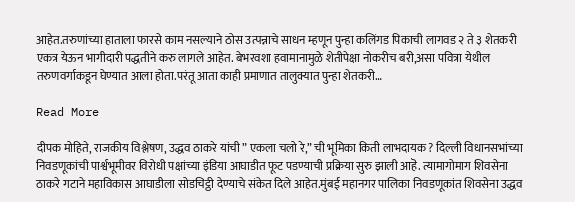आहेत.तरुणांच्या हाताला फारसे काम नसल्याने ठोस उत्पन्नाचे साधन म्हणून पुन्हा कलिंगड पिकाची लागवड २ ते ३ शेतकरी एकत्र येऊन भागीदारी पद्धतीने करु लागले आहेत. बेभरवशा हवामानामुळे शेतीपेक्षा नोकरीच बरी,असा पवित्रा येथील तरुणवर्गाकडून घेण्यात आला होता.परंतू आता काही प्रमाणात तालुक्यात पुन्हा शेतकरी…

Read More

दीपक मोहिते, राजकीय विश्लेषण, उद्धव ठाकरे यांची ” एकला चलो रे,” ची भूमिका किती लाभदायक ? दिल्ली विधानसभांच्या निवडणूकांची पार्श्वभूमीवर विरोधी पक्षांच्या इंडिया आघाडीत फूट पडण्याची प्रक्रिया सुरु झाली आहॆ. त्यामागोमाग शिवसेना ठाकरे गटाने महाविकास आघाडीला सोडचिट्ठी देण्याचे संकेत दिले आहेत.मुंबई महानगर पालिका निवडणूकांत शिवसेना उद्धव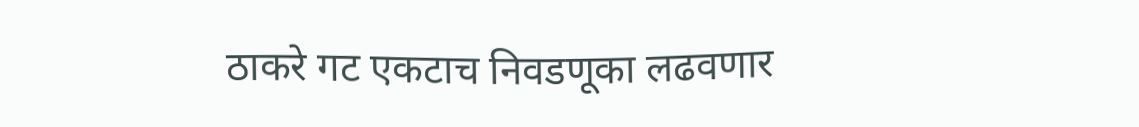ठाकरे गट एकटाच निवडणूका लढवणार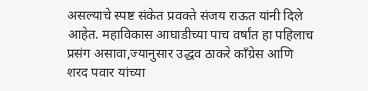असल्याचे स्पष्ट संकेत प्रवक्ते संजय राऊत यांनी दिले आहेत. महाविकास आघाडीच्या पाच वर्षांत हा पहिलाच प्रसंग असावा,ज्यानुसार उद्धव ठाकरे काँग्रेस आणि शरद पवार यांच्या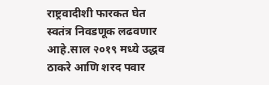राष्ट्रवादीशी फारकत घेत स्वतंत्र निवडणूक लढवणार आहे.साल २०१९ मध्ये उद्धव ठाकरे आणि शरद पवार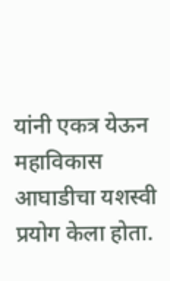यांनी एकत्र येऊन महाविकास आघाडीचा यशस्वी प्रयोग केला होता.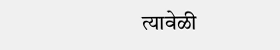त्यावेळी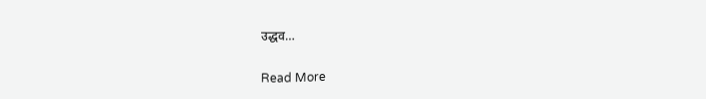उद्धव…

Read More